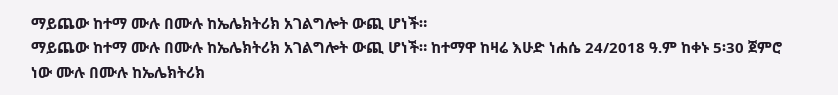ማይጨው ከተማ ሙሉ በሙሉ ከኤሌክትሪክ አገልግሎት ውጪ ሆነች።
ማይጨው ከተማ ሙሉ በሙሉ ከኤሌክትሪክ አገልግሎት ውጪ ሆነች። ከተማዋ ከዛሬ እሁድ ነሐሴ 24/2018 ዓ.ም ከቀኑ 5፡30 ጀምሮ ነው ሙሉ በሙሉ ከኤሌክትሪክ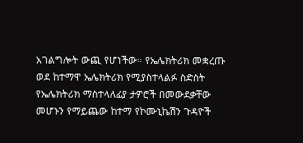አገልግሎት ውጪ የሆነችው። የኤሌክትሪክ መቋረጡ ወደ ከተማዋ ኤሌክትሪክ የሚያስተላልፉ ስድስት የኤሌክትሪክ ማስተላለፊያ ታዎሮች በመውደቃቸው መሆኑን የማይጨው ከተማ የኮሙኒኬሽን ጉዳዮች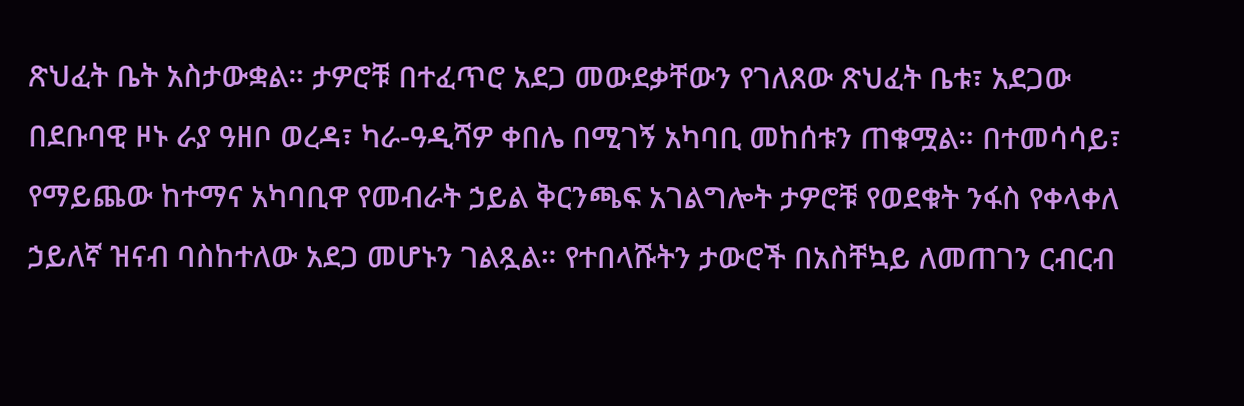ጽህፈት ቤት አስታውቋል። ታዎሮቹ በተፈጥሮ አደጋ መውደቃቸውን የገለጸው ጽህፈት ቤቱ፣ አደጋው በደቡባዊ ዞኑ ራያ ዓዘቦ ወረዳ፣ ካራ-ዓዲሻዎ ቀበሌ በሚገኝ አካባቢ መከሰቱን ጠቁሟል። በተመሳሳይ፣ የማይጨው ከተማና አካባቢዋ የመብራት ኃይል ቅርንጫፍ አገልግሎት ታዎሮቹ የወደቁት ንፋስ የቀላቀለ ኃይለኛ ዝናብ ባስከተለው አደጋ መሆኑን ገልጿል። የተበላሹትን ታውሮች በአስቸኳይ ለመጠገን ርብርብ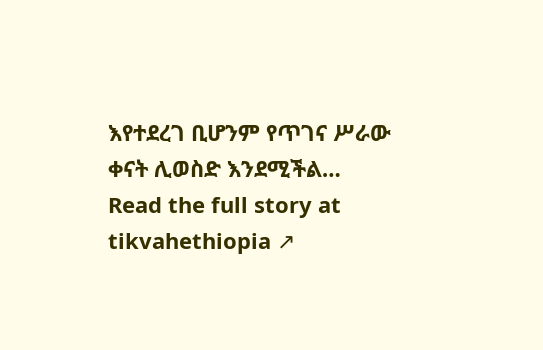እየተደረገ ቢሆንም የጥገና ሥራው ቀናት ሊወስድ እንደሚችል…
Read the full story at tikvahethiopia ↗